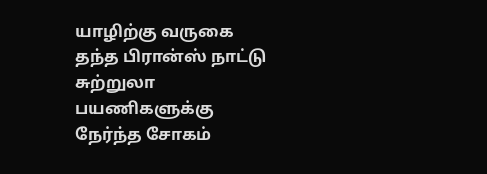யாழிற்கு வருகை தந்த பிரான்ஸ் நாட்டு சுற்றுலா பயணிகளுக்கு நேர்ந்த சோகம்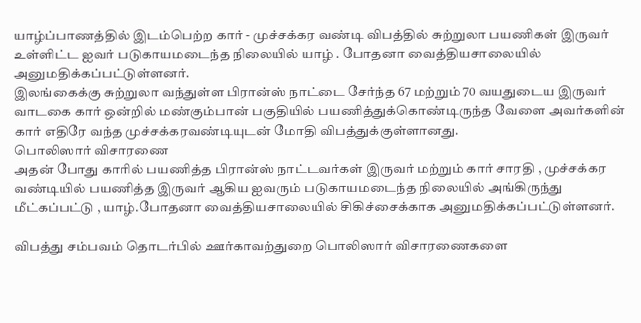யாழ்ப்பாணத்தில் இடம்பெற்ற கார் - முச்சக்கர வண்டி விபத்தில் சுற்றுலா பயணிகள் இருவர் உள்ளிட்ட ஐவர் படுகாயமடைந்த நிலையில் யாழ் . போதனா வைத்தியசாலையில் அனுமதிக்கப்பட்டுள்ளனர்.
இலங்கைக்கு சுற்றுலா வந்துள்ள பிரான்ஸ் நாட்டை சேர்ந்த 67 மற்றும் 70 வயதுடைய இருவர் வாடகை கார் ஒன்றில் மண்கும்பான் பகுதியில் பயணித்துக்கொண்டிருந்த வேளை அவர்களின் கார் எதிரே வந்த முச்சக்கரவண்டியுடன் மோதி விபத்துக்குள்ளானது.
பொலிஸார் விசாரணை
அதன் போது காரில் பயணித்த பிரான்ஸ் நாட்டவர்கள் இருவர் மற்றும் கார் சாரதி , முச்சக்கர வண்டியில் பயணித்த இருவர் ஆகிய ஐவரும் படுகாயமடைந்த நிலையில் அங்கிருந்து மீட்கப்பட்டு , யாழ்.போதனா வைத்தியசாலையில் சிகிச்சைக்காக அனுமதிக்கப்பட்டுள்ளனர்.

விபத்து சம்பவம் தொடர்பில் ஊர்காவற்துறை பொலிஸார் விசாரணைகளை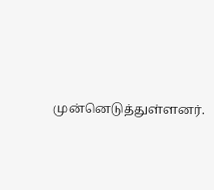முன்னெடுத்துள்ளனர்.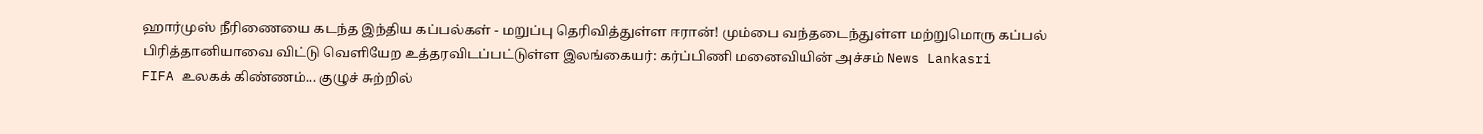ஹார்முஸ் நீரிணையை கடந்த இந்திய கப்பல்கள் - மறுப்பு தெரிவித்துள்ள ஈரான்! மும்பை வந்தடைந்துள்ள மற்றுமொரு கப்பல்
பிரித்தானியாவை விட்டு வெளியேற உத்தரவிடப்பட்டுள்ள இலங்கையர்: கர்ப்பிணி மனைவியின் அச்சம் News Lankasri
FIFA உலகக் கிண்ணம்... குழுச் சுற்றில்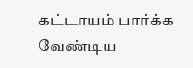கட்டாயம் பார்க்க வேண்டிய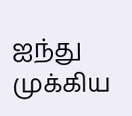ஐந்து முக்கிய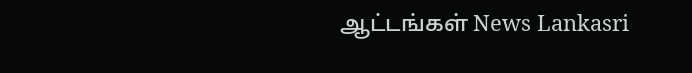ஆட்டங்கள் News Lankasri